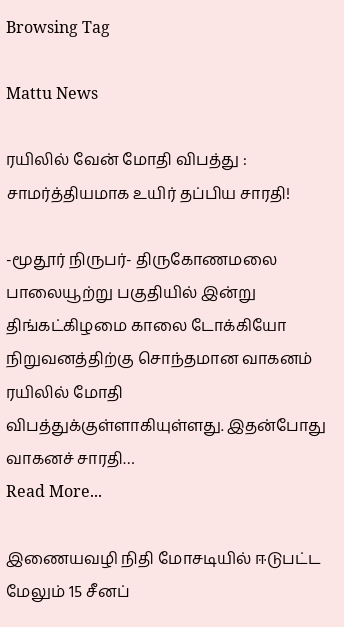Browsing Tag

Mattu News

ரயிலில் வேன் மோதி விபத்து : சாமர்த்தியமாக உயிர் தப்பிய சாரதி!

-மூதூர் நிருபர்- திருகோணமலை பாலையூற்று பகுதியில் இன்று திங்கட்கிழமை காலை டோக்கியோ நிறுவனத்திற்கு சொந்தமான வாகனம் ரயிலில் மோதி விபத்துக்குள்ளாகியுள்ளது. இதன்போது வாகனச் சாரதி…
Read More...

இணையவழி நிதி மோசடியில் ஈடுபட்ட மேலும் 15 சீனப்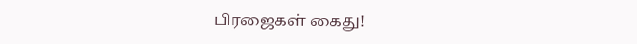பிரஜைகள் கைது!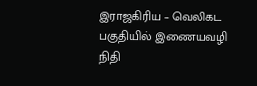இராஜகிரிய – வெலிகட பகுதியில் இணையவழி நிதி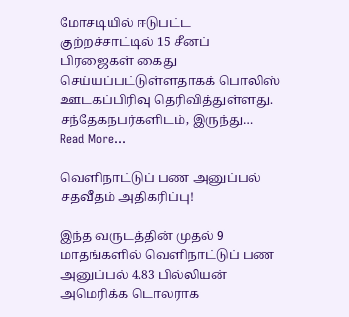மோசடியில் ஈடுபட்ட குற்றச்சாட்டில் 15 சீனப் பிரஜைகள் கைது செய்யப்பட்டுள்ளதாகக் பொலிஸ் ஊடகப்பிரிவு தெரிவித்துள்ளது. சந்தேகநபர்களிடம், இருந்து…
Read More...

வெளிநாட்டுப் பண அனுப்பல் சதவீதம் அதிகரிப்பு!

இந்த வருடத்தின் முதல் 9 மாதங்களில் வெளிநாட்டுப் பண அனுப்பல் 4.83 பில்லியன் அமெரிக்க டொலராக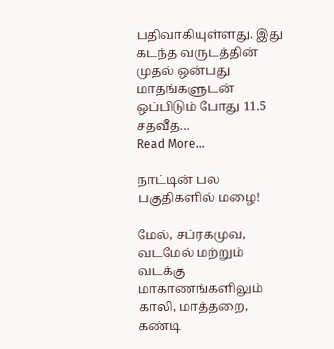பதிவாகியுள்ளது. இது கடந்த வருடத்தின் முதல் ஒன்பது மாதங்களுடன் ஒப்பிடும் போது 11.5 சதவீத…
Read More...

நாட்டின் பல பகுதிகளில் மழை!

மேல், சப்ரகமுவ, வடமேல் மற்றும் வடக்கு மாகாணங்களிலும் காலி, மாத்தறை, கண்டி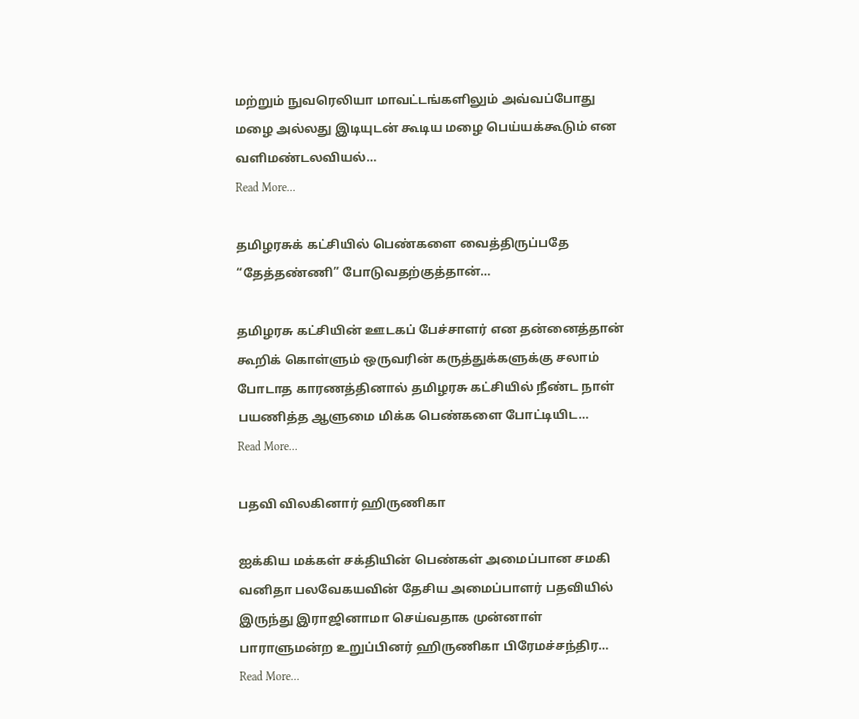மற்றும் நுவரெலியா மாவட்டங்களிலும் அவ்வப்போது மழை அல்லது இடியுடன் கூடிய மழை பெய்யக்கூடும் என வளிமண்டலவியல்…
Read More...

தமிழரசுக் கட்சியில் பெண்களை வைத்திருப்பதே “தேத்தண்ணி” போடுவதற்குத்தான்…

தமிழரசு கட்சியின் ஊடகப் பேச்சாளர் என தன்னைத்தான் கூறிக் கொள்ளும் ஒருவரின் கருத்துக்களுக்கு சலாம் போடாத காரணத்தினால் தமிழரசு கட்சியில் நீண்ட நாள் பயணித்த ஆளுமை மிக்க பெண்களை போட்டியிட…
Read More...

பதவி விலகினார் ஹிருணிகா

ஐக்கிய மக்கள் சக்தியின் பெண்கள் அமைப்பான சமகி வனிதா பலவேகயவின் தேசிய அமைப்பாளர் பதவியில் இருந்து இராஜினாமா செய்வதாக முன்னாள் பாராளுமன்ற உறுப்பினர் ஹிருணிகா பிரேமச்சந்திர…
Read More...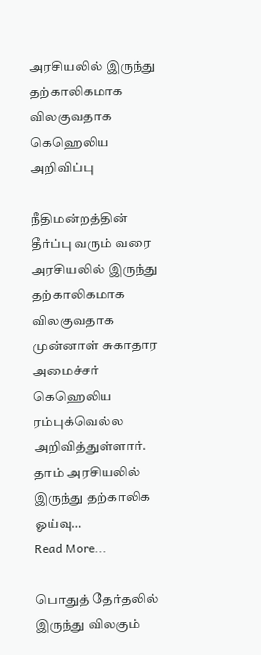அரசியலில் இருந்து தற்காலிகமாக விலகுவதாக கெஹெலிய அறிவிப்பு

நீதிமன்றத்தின் தீர்ப்பு வரும் வரை அரசியலில் இருந்து தற்காலிகமாக விலகுவதாக முன்னாள் சுகாதார அமைச்சர் கெஹெலிய ரம்புக்வெல்ல அறிவித்துள்ளார். தாம் அரசியலில் இருந்து தற்காலிக ஓய்வு…
Read More...

பொதுத் தேர்தலில் இருந்து விலகும்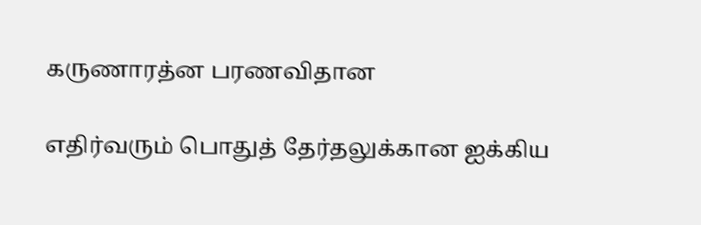கருணாரத்ன பரணவிதான

எதிர்வரும் பொதுத் தேர்தலுக்கான ஐக்கிய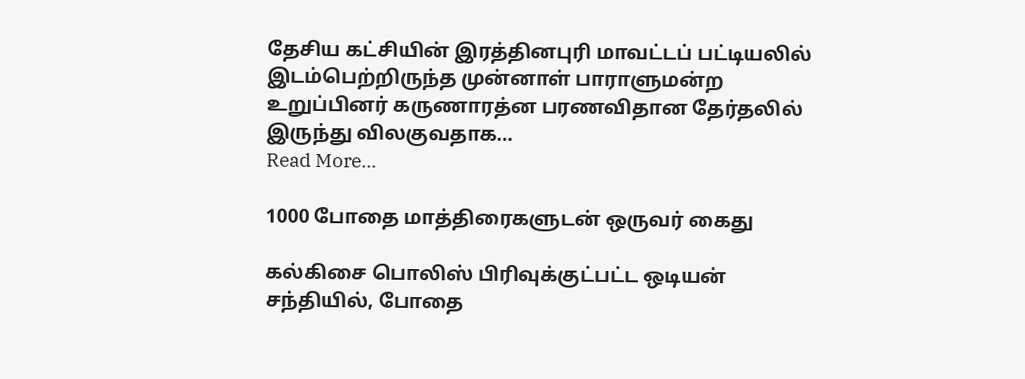தேசிய கட்சியின் இரத்தினபுரி மாவட்டப் பட்டியலில் இடம்பெற்றிருந்த முன்னாள் பாராளுமன்ற உறுப்பினர் கருணாரத்ன பரணவிதான தேர்தலில் இருந்து விலகுவதாக…
Read More...

1000 போதை மாத்திரைகளுடன் ஒருவர் கைது

கல்கிசை பொலிஸ் பிரிவுக்குட்பட்ட ஒடியன் சந்தியில், போதை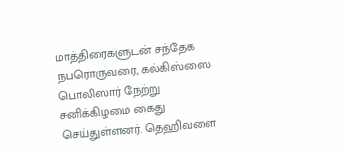மாத்திரைகளுடன் சந்தேக நபரொருவரை, கல்கிஸ்ஸை பொலிஸார் நேற்று சனிக்கிழமை கைது செய்துள்ளனர். தெஹிவளை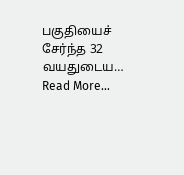பகுதியைச் சேர்ந்த 32 வயதுடைய…
Read More...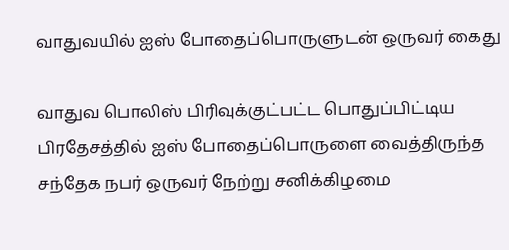வாதுவயில் ஐஸ் போதைப்பொருளுடன் ஒருவர் கைது

வாதுவ பொலிஸ் பிரிவுக்குட்பட்ட பொதுப்பிட்டிய பிரதேசத்தில் ஐஸ் போதைப்பொருளை வைத்திருந்த சந்தேக நபர் ஒருவர் நேற்று சனிக்கிழமை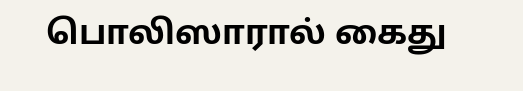பொலிஸாரால் கைது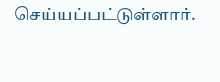செய்யப்பட்டுள்ளார்.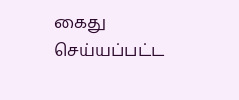கைது செய்யப்பட்ட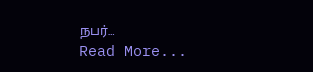நபர்…
Read More...